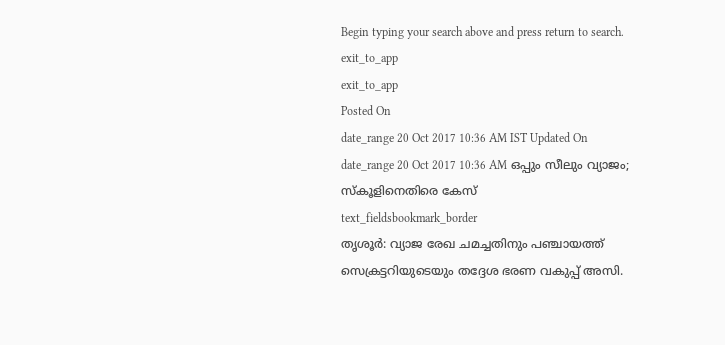Begin typing your search above and press return to search.
exit_to_app
exit_to_app
Posted On
date_range 20 Oct 2017 10:36 AM IST Updated On
date_range 20 Oct 2017 10:36 AM ഒപ്പും സീലും വ്യാജം; സ്കൂളിനെതിരെ കേസ്
text_fieldsbookmark_border
തൃശൂർ: വ്യാജ രേഖ ചമച്ചതിനും പഞ്ചായത്ത് സെക്രട്ടറിയുടെയും തദ്ദേശ ഭരണ വകുപ്പ് അസി.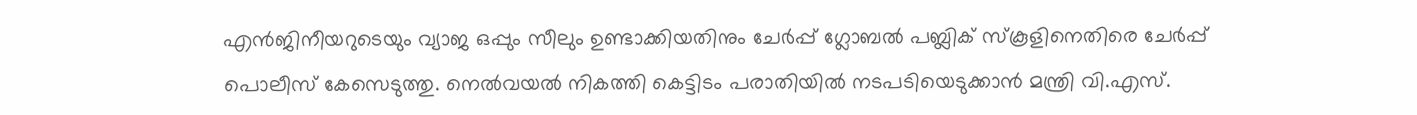എൻജിനീയറുടെയും വ്യാജ ഒപ്പും സീലും ഉണ്ടാക്കിയതിനും ചേർപ്പ് ഗ്ലോബൽ പബ്ലിക് സ്കൂളിനെതിരെ ചേർപ്പ് പൊലീസ് കേസെടുത്തു. നെൽവയൽ നികത്തി കെട്ടിടം പരാതിയിൽ നടപടിയെടുക്കാൻ മന്ത്രി വി.എസ്.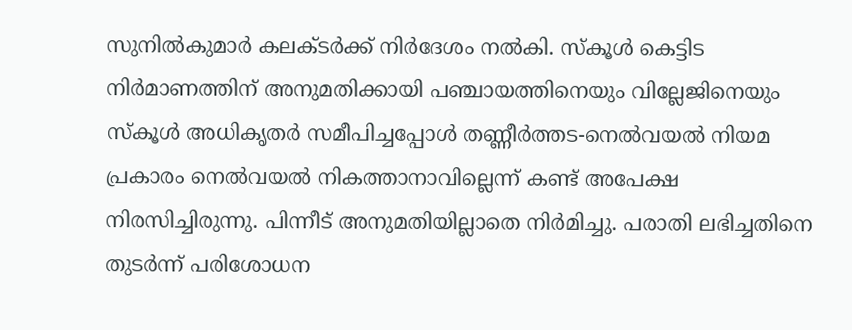സുനിൽകുമാർ കലക്ടർക്ക് നിർദേശം നൽകി. സ്കൂൾ കെട്ടിട നിർമാണത്തിന് അനുമതിക്കായി പഞ്ചായത്തിനെയും വില്ലേജിനെയും സ്കൂൾ അധികൃതർ സമീപിച്ചപ്പോൾ തണ്ണീർത്തട-നെൽവയൽ നിയമ പ്രകാരം നെൽവയൽ നികത്താനാവില്ലെന്ന് കണ്ട് അപേക്ഷ നിരസിച്ചിരുന്നു. പിന്നീട് അനുമതിയില്ലാതെ നിർമിച്ചു. പരാതി ലഭിച്ചതിനെ തുടർന്ന് പരിശോധന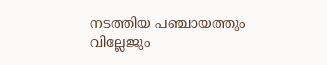നടത്തിയ പഞ്ചായത്തും വില്ലേജും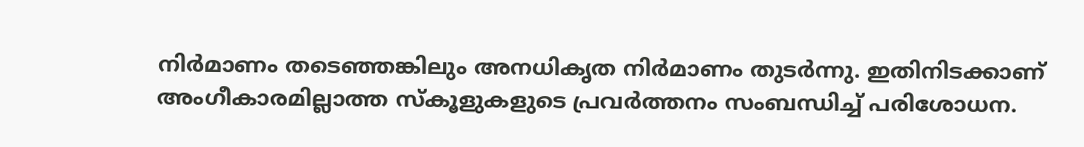നിർമാണം തടെഞ്ഞങ്കിലും അനധികൃത നിർമാണം തുടർന്നു. ഇതിനിടക്കാണ് അംഗീകാരമില്ലാത്ത സ്കൂളുകളുടെ പ്രവർത്തനം സംബന്ധിച്ച് പരിശോധന.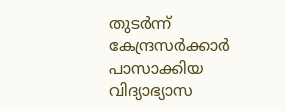തുടർന്ന് കേന്ദ്രസർക്കാർ പാസാക്കിയ വിദ്യാഭ്യാസ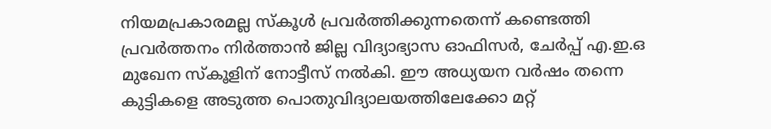നിയമപ്രകാരമല്ല സ്കൂൾ പ്രവർത്തിക്കുന്നതെന്ന് കണ്ടെത്തി പ്രവർത്തനം നിർത്താൻ ജില്ല വിദ്യാഭ്യാസ ഓഫിസർ, ചേർപ്പ് എ.ഇ.ഒ മുഖേന സ്കൂളിന് നോട്ടീസ് നൽകി. ഈ അധ്യയന വർഷം തന്നെ കുട്ടികളെ അടുത്ത പൊതുവിദ്യാലയത്തിലേക്കോ മറ്റ്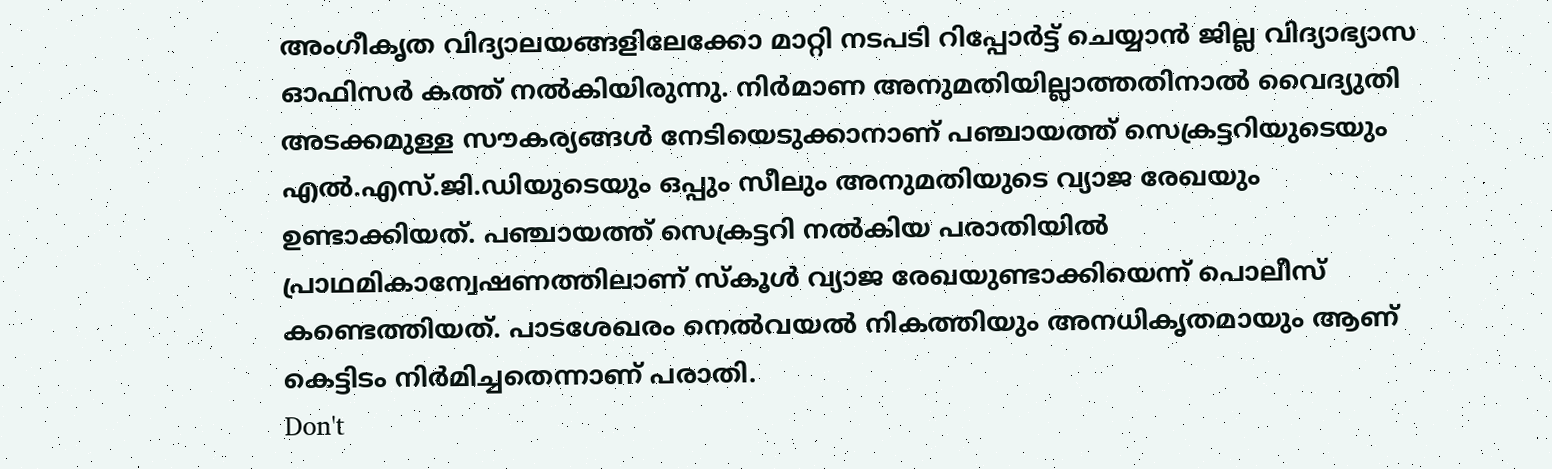അംഗീകൃത വിദ്യാലയങ്ങളിലേക്കോ മാറ്റി നടപടി റിപ്പോർട്ട് ചെയ്യാൻ ജില്ല വിദ്യാഭ്യാസ ഓഫിസർ കത്ത് നൽകിയിരുന്നു. നിർമാണ അനുമതിയില്ലാത്തതിനാൽ വൈദ്യുതി അടക്കമുള്ള സൗകര്യങ്ങൾ നേടിയെടുക്കാനാണ് പഞ്ചായത്ത് സെക്രട്ടറിയുടെയും എൽ.എസ്.ജി.ഡിയുടെയും ഒപ്പും സീലും അനുമതിയുടെ വ്യാജ രേഖയും ഉണ്ടാക്കിയത്. പഞ്ചായത്ത് സെക്രട്ടറി നൽകിയ പരാതിയിൽ പ്രാഥമികാന്വേഷണത്തിലാണ് സ്കൂൾ വ്യാജ രേഖയുണ്ടാക്കിയെന്ന് പൊലീസ് കണ്ടെത്തിയത്. പാടശേഖരം നെൽവയൽ നികത്തിയും അനധികൃതമായും ആണ് കെട്ടിടം നിർമിച്ചതെന്നാണ് പരാതി.
Don't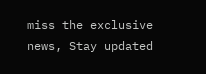miss the exclusive news, Stay updated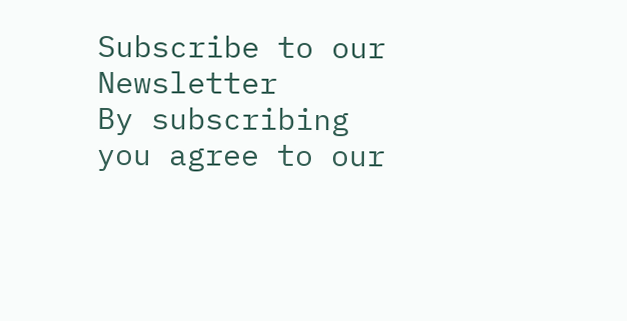Subscribe to our Newsletter
By subscribing you agree to our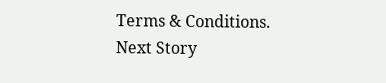Terms & Conditions.
Next Story